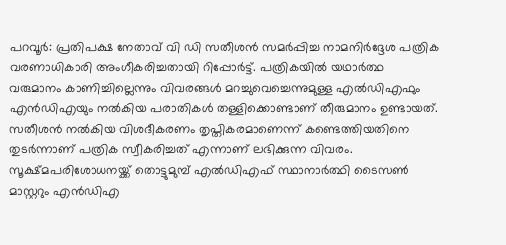പറവൂർ: പ്രതിപക്ഷ നേതാവ് വി ഡി സതീശൻ സമർപ്പിച്ച നാമനിർദ്ദേശ പത്രിക വരണാധികാരി അംഗീകരിച്ചതായി റിപ്പോർട്ട്. പത്രികയിൽ യഥാർത്ഥ വരുമാനം കാണിച്ചില്ലെന്നും വിവരങ്ങൾ മറച്ചുവെച്ചെന്നുമുള്ള എൽഡിഎഫും എൻഡിഎയും നൽകിയ പരാതികൾ തള്ളിക്കൊണ്ടാണ് തീരുമാനം ഉണ്ടായത്.
സതീശൻ നൽകിയ വിശദീകരണം തൃപ്തികരമാണെന്ന് കണ്ടെത്തിയതിനെ തുടർന്നാണ് പത്രിക സ്വീകരിച്ചത് എന്നാണ് ലഭിക്കുന്ന വിവരം. സൂക്ഷ്മപരിശോധനയ്ക്ക് തൊട്ടുമുമ്പ് എൽഡിഎഫ് സ്ഥാനാർത്ഥി ടൈസൺ മാസ്റ്ററും എൻഡിഎ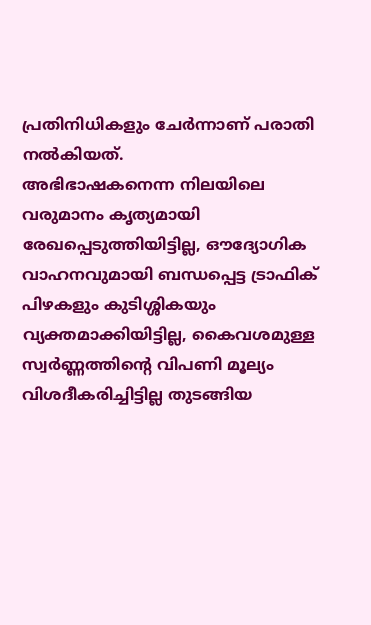പ്രതിനിധികളും ചേർന്നാണ് പരാതി നൽകിയത്.
അഭിഭാഷകനെന്ന നിലയിലെ വരുമാനം കൃത്യമായി രേഖപ്പെടുത്തിയിട്ടില്ല, ഔദ്യോഗിക വാഹനവുമായി ബന്ധപ്പെട്ട ട്രാഫിക് പിഴകളും കുടിശ്ശികയും വ്യക്തമാക്കിയിട്ടില്ല, കൈവശമുള്ള സ്വർണ്ണത്തിന്റെ വിപണി മൂല്യം വിശദീകരിച്ചിട്ടില്ല തുടങ്ങിയ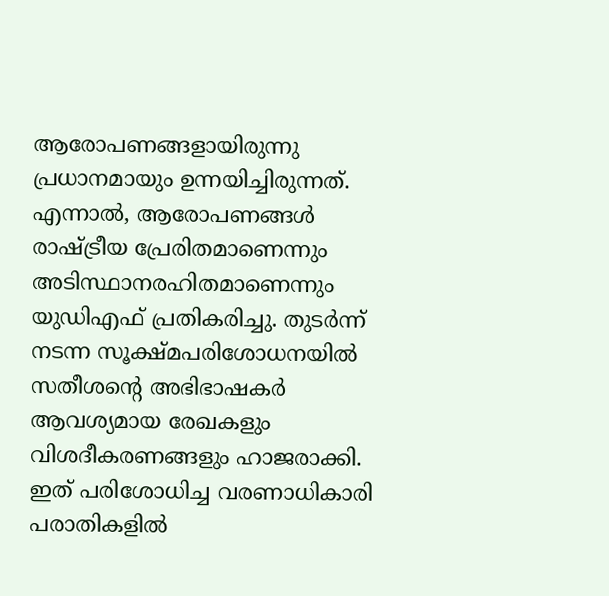ആരോപണങ്ങളായിരുന്നു പ്രധാനമായും ഉന്നയിച്ചിരുന്നത്.
എന്നാൽ, ആരോപണങ്ങൾ രാഷ്ട്രീയ പ്രേരിതമാണെന്നും അടിസ്ഥാനരഹിതമാണെന്നും യുഡിഎഫ് പ്രതികരിച്ചു. തുടർന്ന് നടന്ന സൂക്ഷ്മപരിശോധനയിൽ സതീശന്റെ അഭിഭാഷകർ ആവശ്യമായ രേഖകളും വിശദീകരണങ്ങളും ഹാജരാക്കി.
ഇത് പരിശോധിച്ച വരണാധികാരി പരാതികളിൽ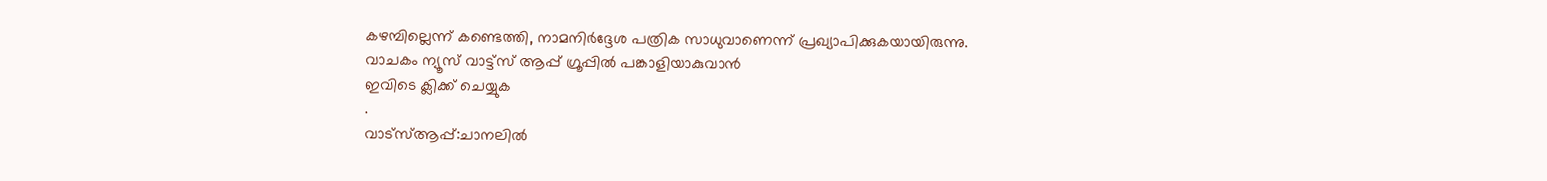കഴമ്പില്ലെന്ന് കണ്ടെത്തി, നാമനിർദ്ദേശ പത്രിക സാധുവാണെന്ന് പ്രഖ്യാപിക്കുകയായിരുന്നു.
വാചകം ന്യൂസ് വാട്ട്സ് ആപ്പ് ഗ്രൂപ്പിൽ പങ്കാളിയാകുവാൻ
ഇവിടെ ക്ലിക്ക് ചെയ്യുക
.
വാട്സ്ആപ്പ്:ചാനലിൽ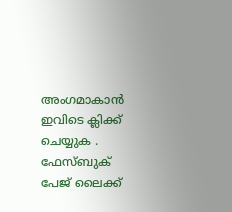അംഗമാകാൻ ഇവിടെ ക്ലിക്ക് ചെയ്യുക .
ഫേസ്ബുക് പേജ് ലൈക്ക്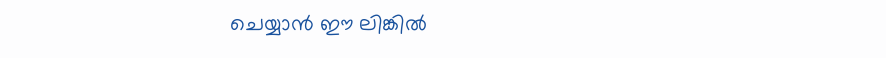ചെയ്യാൻ ഈ ലിങ്കിൽ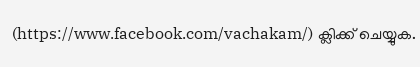(https://www.facebook.com/vachakam/) ക്ലിക്ക് ചെയ്യുക.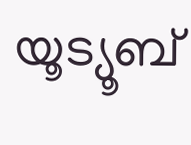യൂട്യൂബ്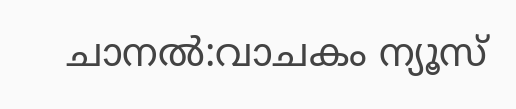ചാനൽ:വാചകം ന്യൂസ്